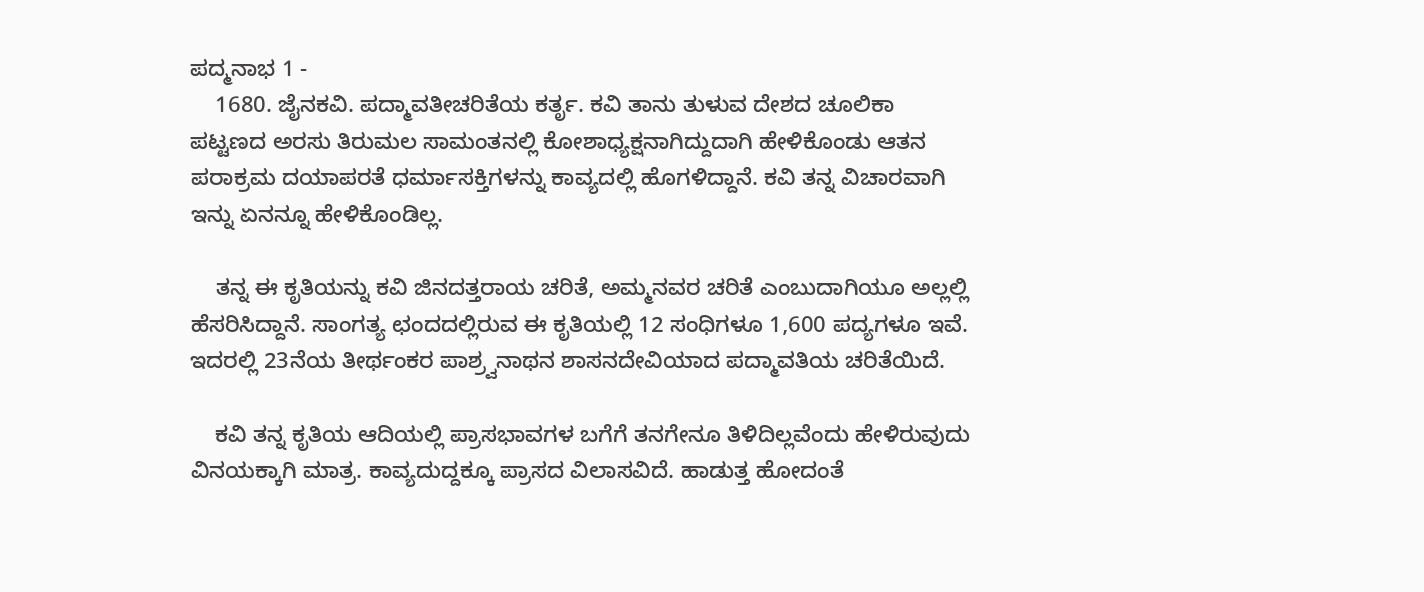ಪದ್ಮನಾಭ 1 -
    1680. ಜೈನಕವಿ. ಪದ್ಮಾವತೀಚರಿತೆಯ ಕರ್ತೃ. ಕವಿ ತಾನು ತುಳುವ ದೇಶದ ಚೂಲಿಕಾ ಪಟ್ಟಣದ ಅರಸು ತಿರುಮಲ ಸಾಮಂತನಲ್ಲಿ ಕೋಶಾಧ್ಯಕ್ಷನಾಗಿದ್ದುದಾಗಿ ಹೇಳಿಕೊಂಡು ಆತನ ಪರಾಕ್ರಮ ದಯಾಪರತೆ ಧರ್ಮಾಸಕ್ತಿಗಳನ್ನು ಕಾವ್ಯದಲ್ಲಿ ಹೊಗಳಿದ್ದಾನೆ. ಕವಿ ತನ್ನ ವಿಚಾರವಾಗಿ ಇನ್ನು ಏನನ್ನೂ ಹೇಳಿಕೊಂಡಿಲ್ಲ.

    ತನ್ನ ಈ ಕೃತಿಯನ್ನು ಕವಿ ಜಿನದತ್ತರಾಯ ಚರಿತೆ, ಅಮ್ಮನವರ ಚರಿತೆ ಎಂಬುದಾಗಿಯೂ ಅಲ್ಲಲ್ಲಿ ಹೆಸರಿಸಿದ್ದಾನೆ. ಸಾಂಗತ್ಯ ಛಂದದಲ್ಲಿರುವ ಈ ಕೃತಿಯಲ್ಲಿ 12 ಸಂಧಿಗಳೂ 1,600 ಪದ್ಯಗಳೂ ಇವೆ. ಇದರಲ್ಲಿ 23ನೆಯ ತೀರ್ಥಂಕರ ಪಾಶ್ರ್ವನಾಥನ ಶಾಸನದೇವಿಯಾದ ಪದ್ಮಾವತಿಯ ಚರಿತೆಯಿದೆ.

    ಕವಿ ತನ್ನ ಕೃತಿಯ ಆದಿಯಲ್ಲಿ ಪ್ರಾಸಭಾವಗಳ ಬಗೆಗೆ ತನಗೇನೂ ತಿಳಿದಿಲ್ಲವೆಂದು ಹೇಳಿರುವುದು ವಿನಯಕ್ಕಾಗಿ ಮಾತ್ರ. ಕಾವ್ಯದುದ್ದಕ್ಕೂ ಪ್ರಾಸದ ವಿಲಾಸವಿದೆ. ಹಾಡುತ್ತ ಹೋದಂತೆ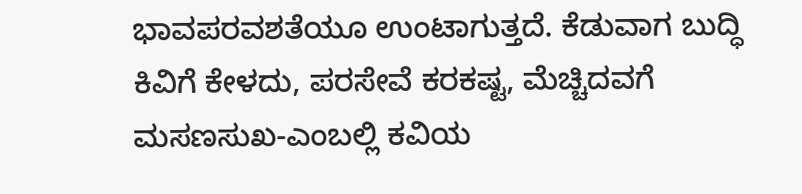ಭಾವಪರವಶತೆಯೂ ಉಂಟಾಗುತ್ತದೆ. ಕೆಡುವಾಗ ಬುದ್ಧಿ ಕಿವಿಗೆ ಕೇಳದು, ಪರಸೇವೆ ಕರಕಷ್ಟ, ಮೆಚ್ಚಿದವಗೆ ಮಸಣಸುಖ-ಎಂಬಲ್ಲಿ ಕವಿಯ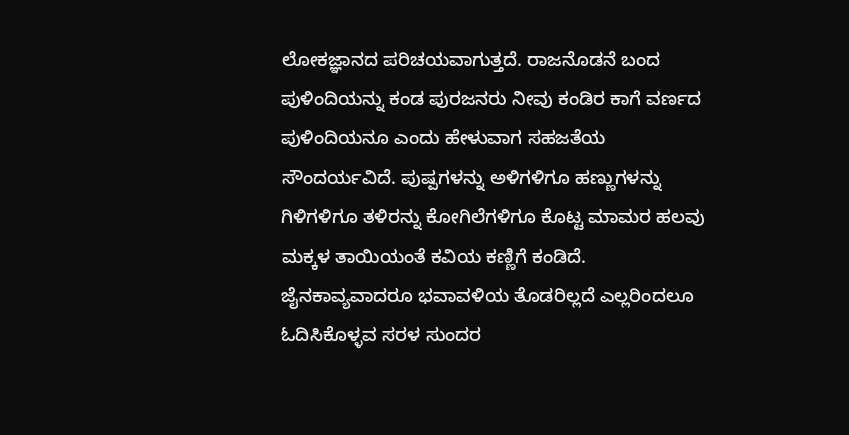ಲೋಕಜ್ಞಾನದ ಪರಿಚಯವಾಗುತ್ತದೆ. ರಾಜನೊಡನೆ ಬಂದ ಪುಳಿಂದಿಯನ್ನು ಕಂಡ ಪುರಜನರು ನೀವು ಕಂಡಿರ ಕಾಗೆ ವರ್ಣದ ಪುಳಿಂದಿಯನೂ ಎಂದು ಹೇಳುವಾಗ ಸಹಜತೆಯ ಸೌಂದರ್ಯವಿದೆ. ಪುಷ್ಪಗಳನ್ನು ಅಳಿಗಳಿಗೂ ಹಣ್ಣುಗಳನ್ನು ಗಿಳಿಗಳಿಗೂ ತಳಿರನ್ನು ಕೋಗಿಲೆಗಳಿಗೂ ಕೊಟ್ಟ ಮಾಮರ ಹಲವು ಮಕ್ಕಳ ತಾಯಿಯಂತೆ ಕವಿಯ ಕಣ್ಣಿಗೆ ಕಂಡಿದೆ. ಜೈನಕಾವ್ಯವಾದರೂ ಭವಾವಳಿಯ ತೊಡರಿಲ್ಲದೆ ಎಲ್ಲರಿಂದಲೂ ಓದಿಸಿಕೊಳ್ಳವ ಸರಳ ಸುಂದರ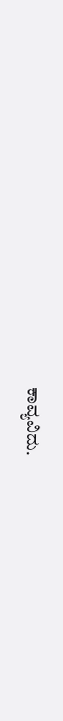ಕಾವ್ಯವಿದು.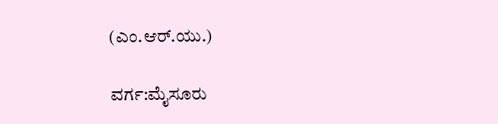(ಎಂ.ಆರ್.ಯು.)

ವರ್ಗ:ಮೈಸೂರು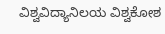ವಿಶ್ವವಿದ್ಯಾನಿಲಯ ವಿಶ್ವಕೋಶ